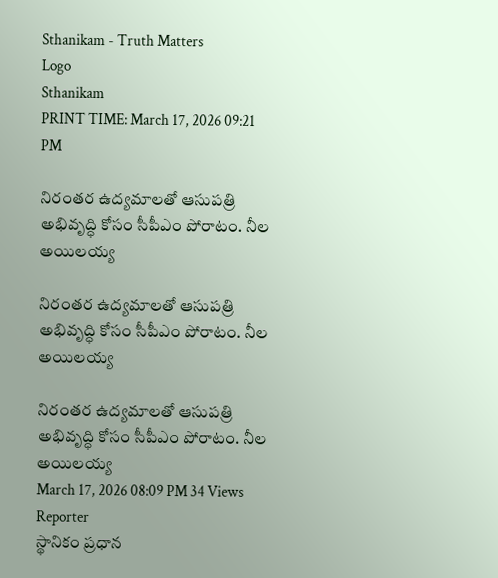Sthanikam - Truth Matters
Logo
Sthanikam
PRINT TIME: March 17, 2026 09:21 PM

నిరంతర ఉద్యమాలతో ఆసుపత్రి అభివృద్ధి కోసం సీపీఎం పోరాటం. నీల అయిలయ్య

నిరంతర ఉద్యమాలతో ఆసుపత్రి అభివృద్ధి కోసం సీపీఎం పోరాటం. నీల అయిలయ్య

నిరంతర ఉద్యమాలతో ఆసుపత్రి అభివృద్ధి కోసం సీపీఎం పోరాటం. నీల అయిలయ్య
March 17, 2026 08:09 PM 34 Views
Reporter
స్థానికం ప్రధాన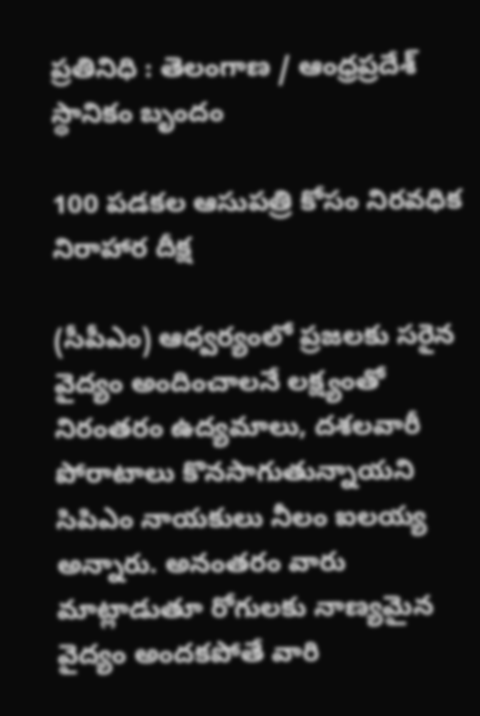ప్రతినిధి : తెలంగాణ / ఆంధ్రప్రదేశ్
స్థానికం బృందం

100 పడకల ఆసుపత్రి కోసం నిరవధిక నిరాహార దీక్ష

(సీపీఎం) ఆధ్వర్యంలో ప్రజలకు సరైన వైద్యం అందించాలనే లక్ష్యంతో నిరంతరం ఉద్యమాలు, దశలవారీ పోరాటాలు కొనసాగుతున్నాయని సిపిఎం నాయకులు నీలం ఐలయ్య అన్నారు. అనంతరం వారు మాట్లాడుతూ రోగులకు నాణ్యమైన వైద్యం అందకపోతే వారి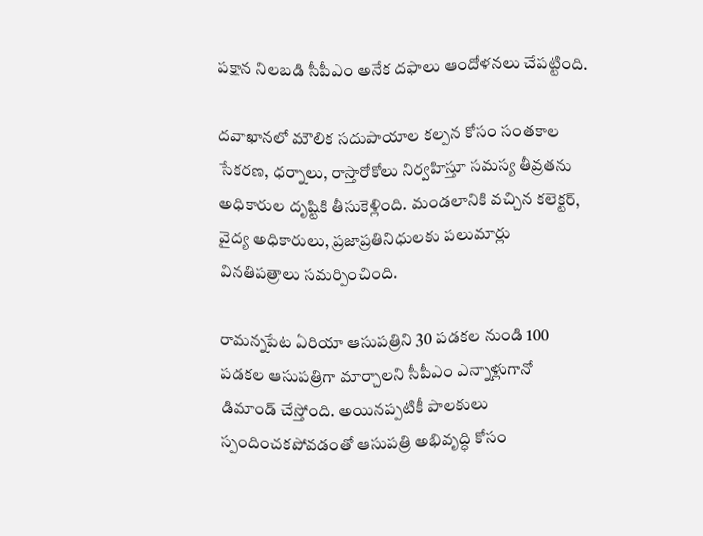పక్షాన నిలబడి సీపీఎం అనేక దఫాలు ఆందోళనలు చేపట్టింది.

దవాఖానలో మౌలిక సదుపాయాల కల్పన కోసం సంతకాల సేకరణ, ధర్నాలు, రాస్తారోకోలు నిర్వహిస్తూ సమస్య తీవ్రతను అధికారుల దృష్టికి తీసుకెళ్లింది. మండలానికి వచ్చిన కలెక్టర్, వైద్య అధికారులు, ప్రజాప్రతినిధులకు పలుమార్లు వినతిపత్రాలు సమర్పించింది.

రామన్నపేట ఏరియా ఆసుపత్రిని 30 పడకల నుండి 100 పడకల ఆసుపత్రిగా మార్చాలని సీపీఎం ఎన్నాళ్లుగానో డిమాండ్ చేస్తోంది. అయినప్పటికీ పాలకులు స్పందించకపోవడంతో ఆసుపత్రి అభివృద్ధి కోసం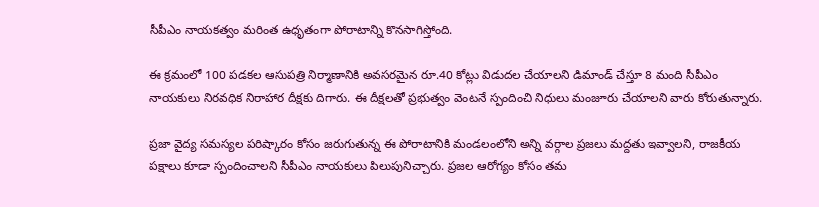సీపీఎం నాయకత్వం మరింత ఉధృతంగా పోరాటాన్ని కొనసాగిస్తోంది.

ఈ క్రమంలో 100 పడకల ఆసుపత్రి నిర్మాణానికి అవసరమైన రూ.40 కోట్లు విడుదల చేయాలని డిమాండ్ చేస్తూ 8 మంది సీపీఎం నాయకులు నిరవధిక నిరాహార దీక్షకు దిగారు. ఈ దీక్షలతో ప్రభుత్వం వెంటనే స్పందించి నిధులు మంజూరు చేయాలని వారు కోరుతున్నారు.

ప్రజా వైద్య సమస్యల పరిష్కారం కోసం జరుగుతున్న ఈ పోరాటానికి మండలంలోని అన్ని వర్గాల ప్రజలు మద్దతు ఇవ్వాలని, రాజకీయ పక్షాలు కూడా స్పందించాలని సీపీఎం నాయకులు పిలుపునిచ్చారు. ప్రజల ఆరోగ్యం కోసం తమ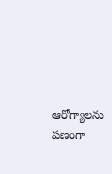ఆరోగ్యాలను పణంగా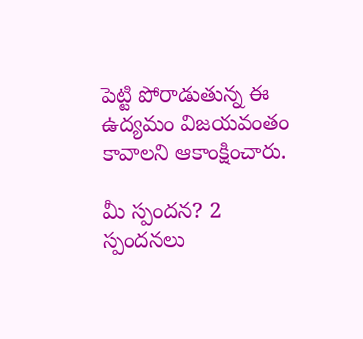పెట్టి పోరాడుతున్న ఈ ఉద్యమం విజయవంతం కావాలని ఆకాంక్షించారు.

మీ స్పందన? 2 స్పందనలు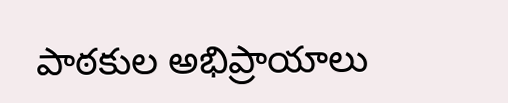పాఠకుల అభిప్రాయాలు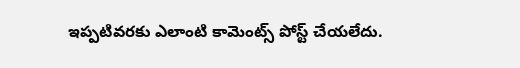ఇప్పటివరకు ఎలాంటి కామెంట్స్ పోస్ట్ చేయలేదు.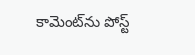కామెంట్‌ను పోస్ట్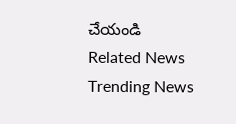చేయండి
Related News
Trending News